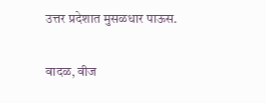उत्तर प्रदेशात मुसळधार पाऊस.

वादळ, वीज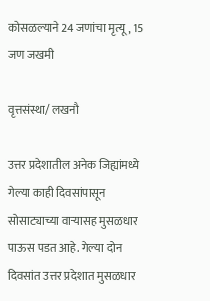कोसळल्याने 24 जणांचा मृत्यू, 15 जण जखमी

वृत्तसंस्था/ लखनौ

उत्तर प्रदेशातील अनेक जिह्यांमध्ये गेल्या काही दिवसांपासून सोसाट्याच्या वाऱ्यासह मुसळधार पाऊस पडत आहे. गेल्या दोन दिवसांत उत्तर प्रदेशात मुसळधार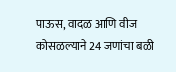पाऊस, वादळ आणि वीज कोसळल्याने 24 जणांचा बळी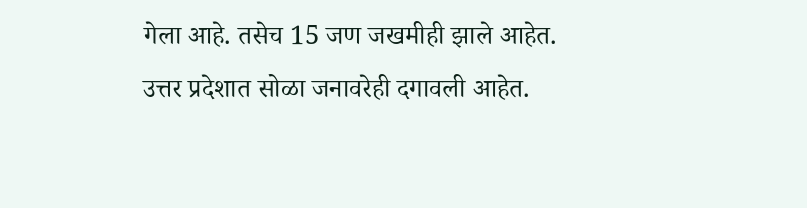गेला आहे. तसेच 15 जण जखमीही झाले आहेत. उत्तर प्रदेशात सोळा जनावरेही दगावली आहेत.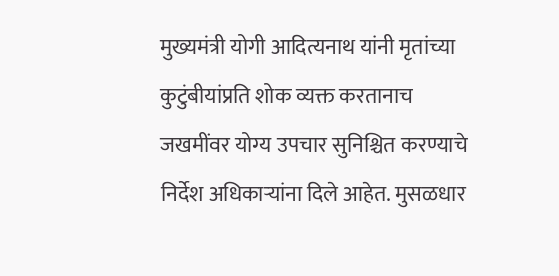मुख्यमंत्री योगी आदित्यनाथ यांनी मृतांच्या कुटुंबीयांप्रति शोक व्यक्त करतानाच जखमींवर योग्य उपचार सुनिश्चित करण्याचे निर्देश अधिकाऱ्यांना दिले आहेत. मुसळधार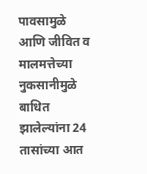पावसामुळे आणि जीवित व मालमत्तेच्या नुकसानीमुळे बाधित झालेल्यांना 24 तासांच्या आत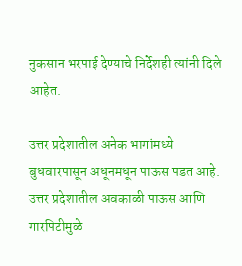नुकसान भरपाई देण्याचे निर्देशही त्यांनी दिले आहेत.

उत्तर प्रदेशातील अनेक भागांमध्ये बुधवारपासून अधूनमधून पाऊस पडत आहे. उत्तर प्रदेशातील अवकाळी पाऊस आणि गारपिटीमुळे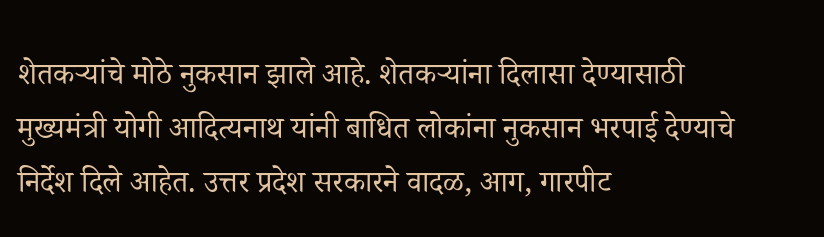शेतकऱ्यांचे मोठे नुकसान झाले आहे. शेतकऱ्यांना दिलासा देण्यासाठी मुख्यमंत्री योगी आदित्यनाथ यांनी बाधित लोकांना नुकसान भरपाई देण्याचे निर्देश दिले आहेत. उत्तर प्रदेश सरकारने वादळ, आग, गारपीट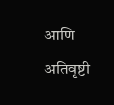आणि अतिवृष्टी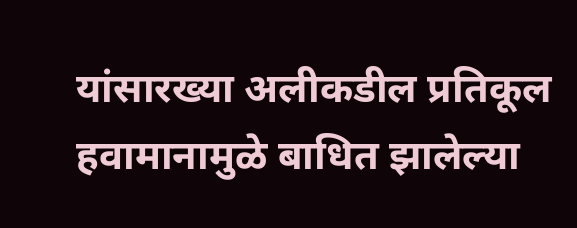यांसारख्या अलीकडील प्रतिकूल हवामानामुळे बाधित झालेल्या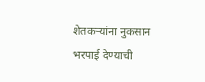शेतकऱ्यांना नुकसान भरपाई देण्याची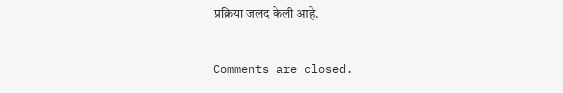प्रक्रिया जलद केली आहे.

Comments are closed.